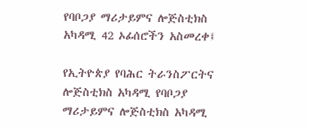የባቦጋያ ማሪታይምና ሎጅስቲክስ አካዳሚ 42 ኦፊሰሮችን አስመረቀ፤

የኢትዮጵያ የባሕር ትራንስፖርትና ሎጅስቲክስ አካዳሚ የባቦጋያ ማሪታይምና ሎጅስቲክስ አካዳሚ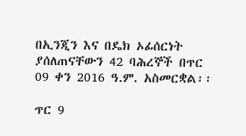በኢንጂን እና በዴክ ኦፊሰርነት ያሰለጠናቸውን 42 ባሕረኞች በጥር 09 ቀን 2016 ዓ.ም. አስመርቋል፡፡

ጥር 9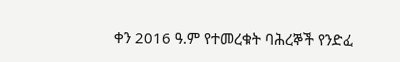ቀን 2016 ዓ.ም የተመረቁት ባሕረኞች የንድፈ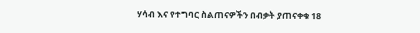ሃሳብ እና የተግባር ስልጠናዎችን በብቃት ያጠናቀቁ 18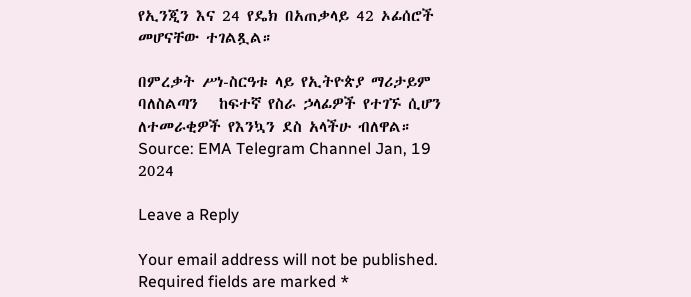የኢንጂን እና 24 የዴክ በአጠቃላይ 42 ኦፊሰሮች መሆናቸው ተገልጿል።

በምረቃት ሥነ-ስርዓቱ ላይ የኢትዮጵያ ማሪታይም ባለስልጣን   ከፍተኛ የስራ ኃላፊዎች የተገኙ ሲሆን  ለተመራቂዎች የእንኳን ደስ አላችሁ ብለዋል።
Source: EMA Telegram Channel Jan, 19 2024

Leave a Reply

Your email address will not be published. Required fields are marked *